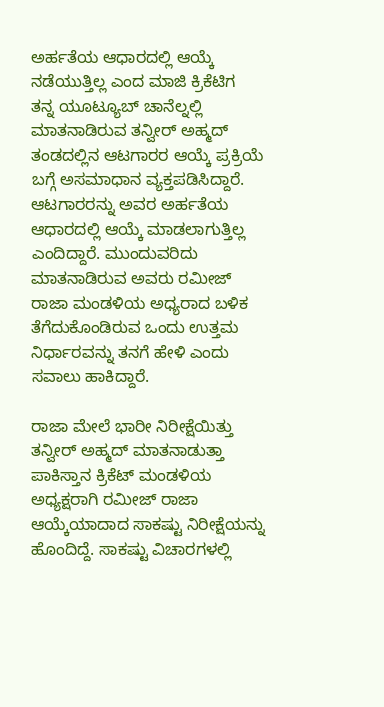ಅರ್ಹತೆಯ ಆಧಾರದಲ್ಲಿ ಆಯ್ಕೆ ನಡೆಯುತ್ತಿಲ್ಲ ಎಂದ ಮಾಜಿ ಕ್ರಿಕೆಟಿಗ
ತನ್ನ ಯೂಟ್ಯೂಬ್ ಚಾನೆಲ್ನಲ್ಲಿ ಮಾತನಾಡಿರುವ ತನ್ವೀರ್ ಅಹ್ಮದ್ ತಂಡದಲ್ಲಿನ ಆಟಗಾರರ ಆಯ್ಕೆ ಪ್ರಕ್ರಿಯೆ ಬಗ್ಗೆ ಅಸಮಾಧಾನ ವ್ಯಕ್ತಪಡಿಸಿದ್ದಾರೆ. ಆಟಗಾರರನ್ನು ಅವರ ಅರ್ಹತೆಯ ಆಧಾರದಲ್ಲಿ ಆಯ್ಕೆ ಮಾಡಲಾಗುತ್ತಿಲ್ಲ ಎಂದಿದ್ದಾರೆ. ಮುಂದುವರಿದು ಮಾತನಾಡಿರುವ ಅವರು ರಮೀಜ್ ರಾಜಾ ಮಂಡಳಿಯ ಅಧ್ಯರಾದ ಬಳಿಕ ತೆಗೆದುಕೊಂಡಿರುವ ಒಂದು ಉತ್ತಮ ನಿರ್ಧಾರವನ್ನು ತನಗೆ ಹೇಳಿ ಎಂದು ಸವಾಲು ಹಾಕಿದ್ದಾರೆ.

ರಾಜಾ ಮೇಲೆ ಭಾರೀ ನಿರೀಕ್ಷೆಯಿತ್ತು
ತನ್ವೀರ್ ಅಹ್ಮದ್ ಮಾತನಾಡುತ್ತಾ ಪಾಕಿಸ್ತಾನ ಕ್ರಿಕೆಟ್ ಮಂಡಳಿಯ ಅಧ್ಯಕ್ಷರಾಗಿ ರಮೀಜ್ ರಾಜಾ ಆಯ್ಕೆಯಾದಾದ ಸಾಕಷ್ಟು ನಿರೀಕ್ಷೆಯನ್ನು ಹೊಂದಿದ್ದೆ. ಸಾಕಷ್ಟು ವಿಚಾರಗಳಲ್ಲಿ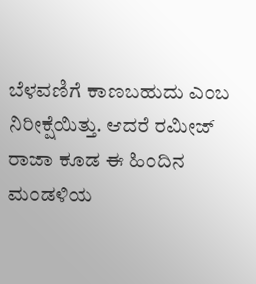ಬೆಳವಣಿಗೆ ಕಾಣಬಹುದು ಎಂಬ ನಿರೀಕ್ಷೆಯಿತ್ತು. ಆದರೆ ರಮೀಜ್ ರಾಜಾ ಕೂಡ ಈ ಹಿಂದಿನ ಮಂಡಳಿಯ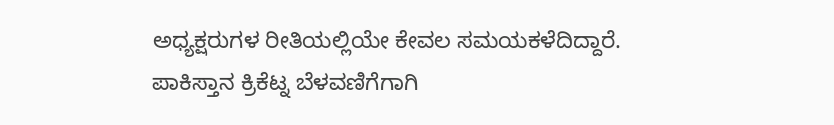ಅಧ್ಯಕ್ಷರುಗಳ ರೀತಿಯಲ್ಲಿಯೇ ಕೇವಲ ಸಮಯಕಳೆದಿದ್ದಾರೆ. ಪಾಕಿಸ್ತಾನ ಕ್ರಿಕೆಟ್ನ ಬೆಳವಣಿಗೆಗಾಗಿ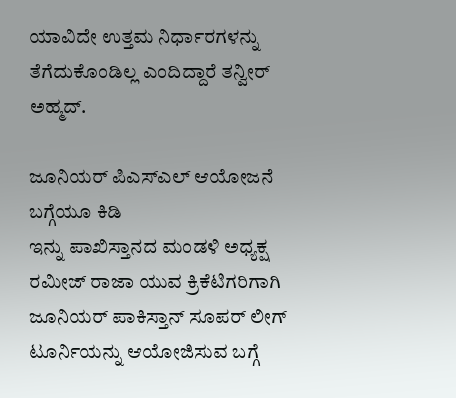ಯಾವಿದೇ ಉತ್ತಮ ನಿರ್ಧಾರಗಳನ್ನು ತೆಗೆದುಕೊಂಡಿಲ್ಲ ಎಂದಿದ್ದಾರೆ ತನ್ವೀರ್ ಅಹ್ಮದ್.

ಜೂನಿಯರ್ ಪಿಎಸ್ಎಲ್ ಆಯೋಜನೆ ಬಗ್ಗೆಯೂ ಕಿಡಿ
ಇನ್ನು ಪಾಖಿಸ್ತಾನದ ಮಂಡಳಿ ಅಧ್ಯಕ್ಷ ರಮೀಜ್ ರಾಜಾ ಯುವ ಕ್ರಿಕೆಟಿಗರಿಗಾಗಿ ಜೂನಿಯರ್ ಪಾಕಿಸ್ತಾನ್ ಸೂಪರ್ ಲೀಗ್ ಟೂರ್ನಿಯನ್ನು ಆಯೋಜಿಸುವ ಬಗ್ಗೆ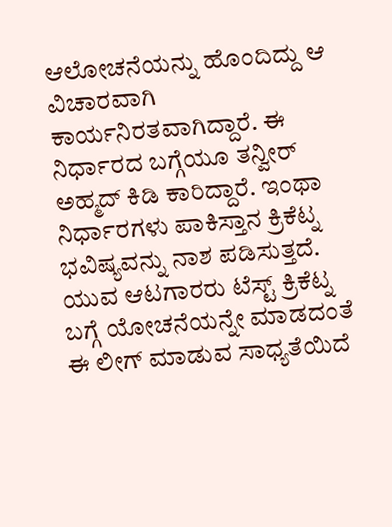ಆಲೋಚನೆಯನ್ನು ಹೊಂದಿದ್ದು ಆ ವಿಚಾರವಾಗಿ ಕಾರ್ಯನಿರತವಾಗಿದ್ದಾರೆ. ಈ ನಿರ್ಧಾರದ ಬಗ್ಗೆಯೂ ತನ್ವೀರ್ ಅಹ್ಮದ್ ಕಿಡಿ ಕಾರಿದ್ದಾರೆ. ಇಂಥಾ ನಿರ್ಧಾರಗಳು ಪಾಕಿಸ್ತಾನ ಕ್ರಿಕೆಟ್ನ ಭವಿಷ್ಯವನ್ನು ನಾಶ ಪಡಿಸುತ್ತದೆ. ಯುವ ಆಟಗಾರರು ಟೆಸ್ಟ್ ಕ್ರಿಕೆಟ್ನ ಬಗ್ಗೆ ಯೋಚನೆಯನ್ನೇ ಮಾಡದಂತೆ ಈ ಲೀಗ್ ಮಾಡುವ ಸಾಧ್ಯತೆಯಿದೆ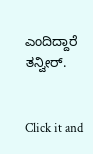ಎಂದಿದ್ದಾರೆ ತನ್ವೀರ್.


Click it and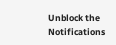Unblock the Notifications